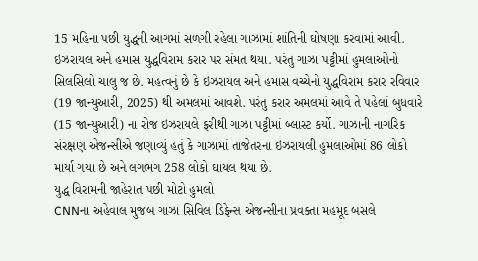15 મહિના પછી યુદ્ધની આગમાં સળગી રહેલા ગાઝામાં શાંતિની ઘોષણા કરવામાં આવી. ઇઝરાયલ અને હમાસ યુદ્ધવિરામ કરાર પર સંમત થયા. પરંતુ ગાઝા પટ્ટીમાં હુમલાઓનો સિલસિલો ચાલુ જ છે. મહત્વનું છે કે ઇઝરાયલ અને હમાસ વચ્ચેનો યુદ્ધવિરામ કરાર રવિવાર (19 જાન્યુઆરી, 2025) થી અમલમાં આવશે. પરંતુ કરાર અમલમાં આવે તે પહેલાં બુધવારે (15 જાન્યુઆરી) ના રોજ ઇઝરાયલે ફરીથી ગાઝા પટ્ટીમાં બ્લાસ્ટ કર્યો. ગાઝાની નાગરિક સંરક્ષણ એજન્સીએ જણાવ્યું હતું કે ગાઝામાં તાજેતરના ઇઝરાયલી હુમલાઓમાં 86 લોકો માર્યા ગયા છે અને લગભગ 258 લોકો ઘાયલ થયા છે.
યુદ્ધ વિરામની જાહેરાત પછી મોટો હુમલો
CNNના અહેવાલ મુજબ ગાઝા સિવિલ ડિફેન્સ એજન્સીના પ્રવક્તા મહમૂદ બસલે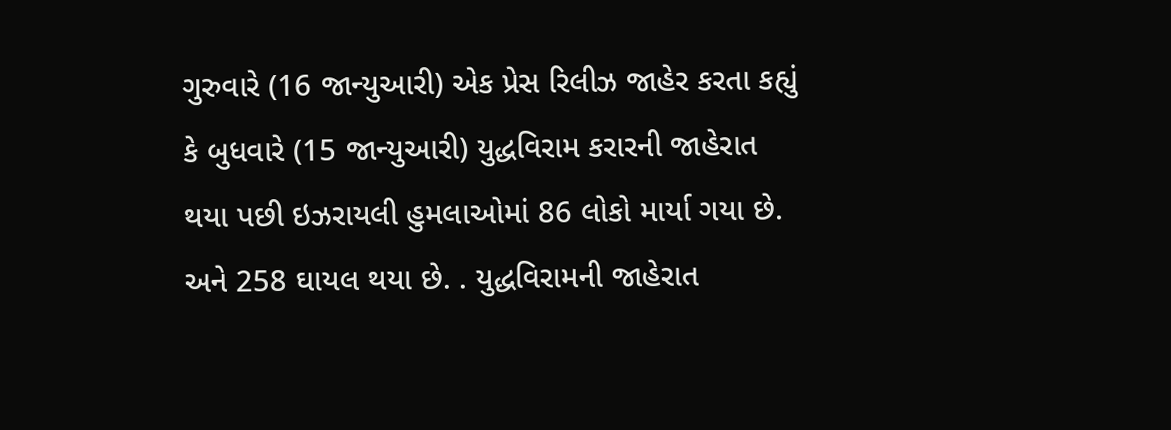ગુરુવારે (16 જાન્યુઆરી) એક પ્રેસ રિલીઝ જાહેર કરતા કહ્યું કે બુધવારે (15 જાન્યુઆરી) યુદ્ધવિરામ કરારની જાહેરાત થયા પછી ઇઝરાયલી હુમલાઓમાં 86 લોકો માર્યા ગયા છે. અને 258 ઘાયલ થયા છે. . યુદ્ધવિરામની જાહેરાત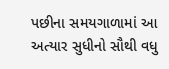પછીના સમયગાળામાં આ અત્યાર સુધીનો સૌથી વધુ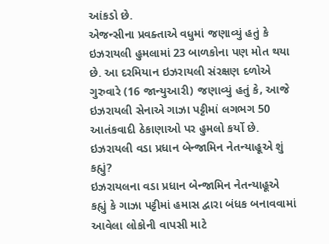આંકડો છે.
એજન્સીના પ્રવક્તાએ વધુમાં જણાવ્યું હતું કે ઇઝરાયલી હુમલામાં 23 બાળકોના પણ મોત થયા છે. આ દરમિયાન ઇઝરાયલી સંરક્ષણ દળોએ ગુરુવારે (16 જાન્યુઆરી) જણાવ્યું હતું કે, આજે ઇઝરાયલી સેનાએ ગાઝા પટ્ટીમાં લગભગ 50 આતંકવાદી ઠેકાણાઓ પર હુમલો કર્યો છે.
ઇઝરાયલી વડા પ્રધાન બેન્જામિન નેતન્યાહૂએ શું કહ્યું?
ઇઝરાયલના વડા પ્રધાન બેન્જામિન નેતન્યાહૂએ કહ્યું કે ગાઝા પટ્ટીમાં હમાસ દ્વારા બંધક બનાવવામાં આવેલા લોકોની વાપસી માટે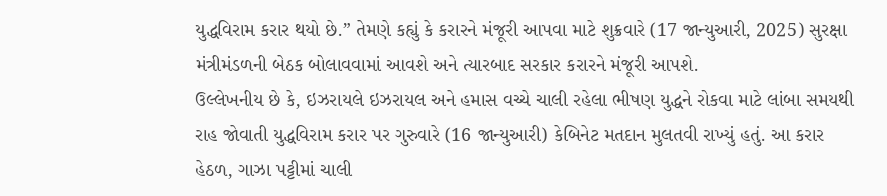યુદ્ધવિરામ કરાર થયો છે.” તેમણે કહ્યું કે કરારને મંજૂરી આપવા માટે શુક્રવારે (17 જાન્યુઆરી, 2025) સુરક્ષા મંત્રીમંડળની બેઠક બોલાવવામાં આવશે અને ત્યારબાદ સરકાર કરારને મંજૂરી આપશે.
ઉલ્લેખનીય છે કે, ઇઝરાયલે ઇઝરાયલ અને હમાસ વચ્ચે ચાલી રહેલા ભીષણ યુદ્ધને રોકવા માટે લાંબા સમયથી રાહ જોવાતી યુદ્ધવિરામ કરાર પર ગુરુવારે (16 જાન્યુઆરી) કેબિનેટ મતદાન મુલતવી રાખ્યું હતું. આ કરાર હેઠળ, ગાઝા પટ્ટીમાં ચાલી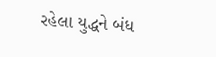રહેલા યુદ્ધને બંધ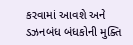કરવામાં આવશે અને ડઝનબંધ બંધકોની મુક્તિ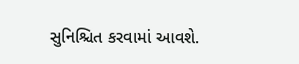સુનિશ્ચિત કરવામાં આવશે.